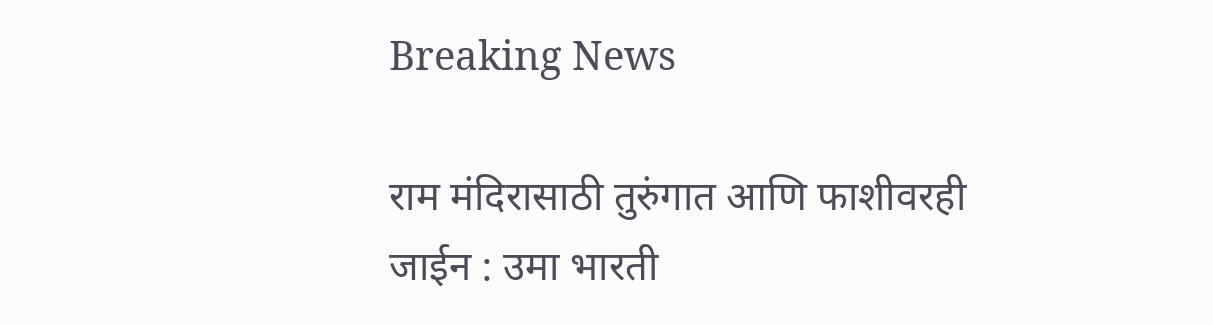Breaking News

राम मंदिरासाठी तुरुंगात आणि फाशीवरही जाईन : उमा भारती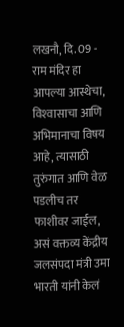लखनौ, दि. 09 - राम मंदिर हा आपल्या आस्थेचा, विश्‍वासाचा आणि अभिमानाचा विषय आहे, त्यासाठी तुरुंगात आणि वेळ पडलीच तर फाशीवर जाईल, असं वक्तव्य केंद्रीय जलसंपदा मंत्री उमा भारती यांनी केलं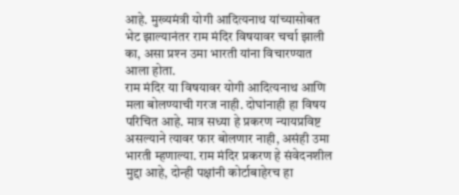आहे. मुख्यमंत्री योगी आदित्यनाथ यांच्यासोबत भेट झाल्यानंतर राम मंदिर विषयावर चर्चा झाली का, असा प्रश्‍न उमा भारती यांना विचारण्यात आला होता.
राम मंदिर या विषयावर योगी आदित्यनाथ आणि मला बोलण्याची गरज नाही. दोघांनाही हा विषय परिचित आहे. मात्र सध्या हे प्रकरण न्यायप्रविष्ट असल्याने त्यावर फार बोलणार नाही, असंही उमा भारती म्हणाल्या. राम मंदिर प्रकरण हे संवेदनशील मुद्दा आहे, दोन्ही पक्षांनी कोर्टाबाहेरच हा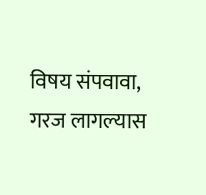विषय संपवावा, गरज लागल्यास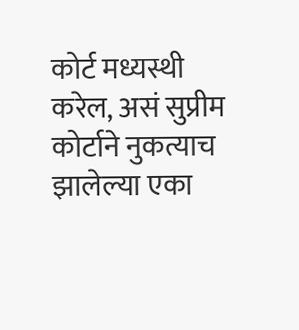कोर्ट मध्यस्थी करेल, असं सुप्रीम कोर्टाने नुकत्याच झालेल्या एका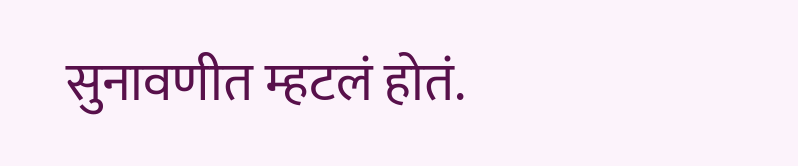सुनावणीत म्हटलं होतं.